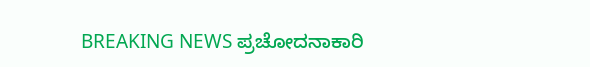BREAKING NEWS ಪ್ರಚೋದನಾಕಾರಿ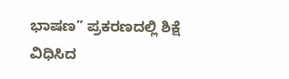ಭಾಷಣ” ಪ್ರಕರಣದಲ್ಲಿ ಶಿಕ್ಷೆ ವಿಧಿಸಿದ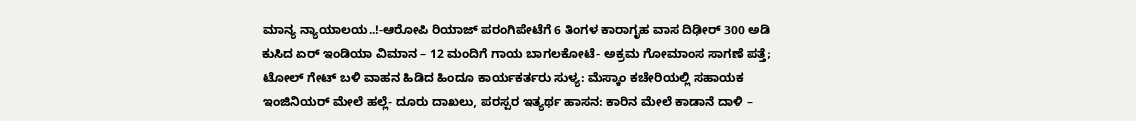ಮಾನ್ಯ ನ್ಯಾಯಾಲಯ..!-ಆರೋಪಿ ರಿಯಾಜ್ ಪರಂಗಿಪೇಟೆಗೆ 6 ತಿಂಗಳ ಕಾರಾಗೃಹ ವಾಸ ದಿಢೀರ್ 300 ಅಡಿ ಕುಸಿದ ಏರ್ ಇಂಡಿಯಾ ವಿಮಾನ – 12 ಮಂದಿಗೆ ಗಾಯ ಬಾಗಲಕೋಟೆ- ಅಕ್ರಮ ಗೋಮಾಂಸ ಸಾಗಣೆ ಪತ್ತೆ; ಟೋಲ್ ಗೇಟ್ ಬಳಿ ವಾಹನ ಹಿಡಿದ ಹಿಂದೂ ಕಾರ್ಯಕರ್ತರು ಸುಳ್ಯ: ಮೆಸ್ಕಾಂ ಕಚೇರಿಯಲ್ಲಿ ಸಹಾಯಕ ಇಂಜಿನಿಯರ್ ಮೇಲೆ ಹಲ್ಲೆ- ದೂರು ದಾಖಲು, ಪರಸ್ಪರ ಇತ್ಯರ್ಥ ಹಾಸನ: ಕಾರಿನ ಮೇಲೆ ಕಾಡಾನೆ ದಾಳಿ –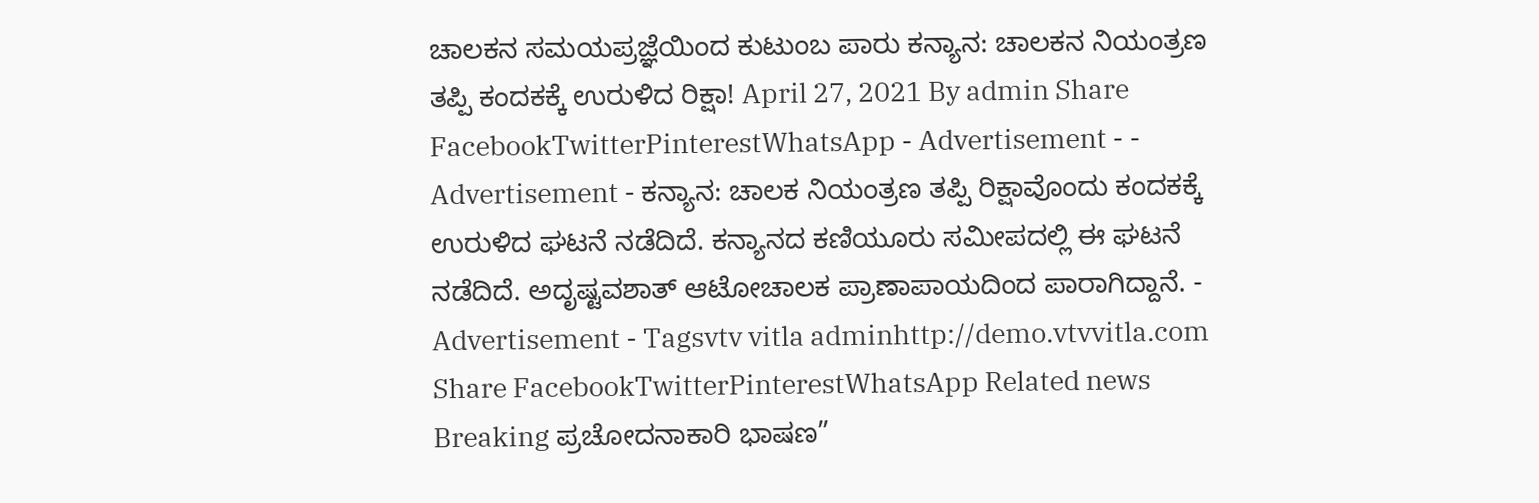ಚಾಲಕನ ಸಮಯಪ್ರಜ್ಞೆಯಿಂದ ಕುಟುಂಬ ಪಾರು ಕನ್ಯಾನ: ಚಾಲಕನ ನಿಯಂತ್ರಣ ತಪ್ಪಿ ಕಂದಕಕ್ಕೆ ಉರುಳಿದ ರಿಕ್ಷಾ! April 27, 2021 By admin Share FacebookTwitterPinterestWhatsApp - Advertisement - - Advertisement - ಕನ್ಯಾನ: ಚಾಲಕ ನಿಯಂತ್ರಣ ತಪ್ಪಿ ರಿಕ್ಷಾವೊಂದು ಕಂದಕಕ್ಕೆ ಉರುಳಿದ ಘಟನೆ ನಡೆದಿದೆ. ಕನ್ಯಾನದ ಕಣಿಯೂರು ಸಮೀಪದಲ್ಲಿ ಈ ಘಟನೆ ನಡೆದಿದೆ. ಅದೃಷ್ಟವಶಾತ್ ಆಟೋಚಾಲಕ ಪ್ರಾಣಾಪಾಯದಿಂದ ಪಾರಾಗಿದ್ದಾನೆ. - Advertisement - Tagsvtv vitla adminhttp://demo.vtvvitla.com Share FacebookTwitterPinterestWhatsApp Related news Breaking ಪ್ರಚೋದನಾಕಾರಿ ಭಾಷಣ”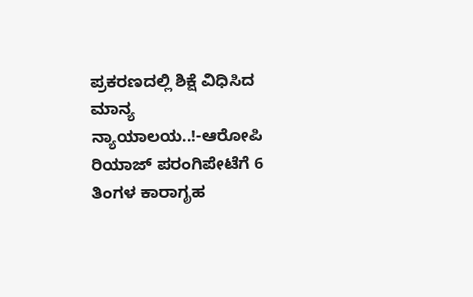ಪ್ರಕರಣದಲ್ಲಿ ಶಿಕ್ಷೆ ವಿಧಿಸಿದ ಮಾನ್ಯ ನ್ಯಾಯಾಲಯ..!-ಆರೋಪಿ ರಿಯಾಜ್ ಪರಂಗಿಪೇಟೆಗೆ 6 ತಿಂಗಳ ಕಾರಾಗೃಹ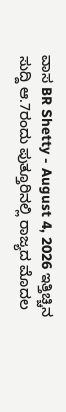ವಾಸ BR Shetty - August 4, 2026 ಇತ್ತಿಚ್ಚಿನ ಸುದ್ದಿ ಆ.7ರಂದು ಪುತ್ತೂರಿನಲ್ಲಿ ರಾಜ್ಯದ ಮೊದಲ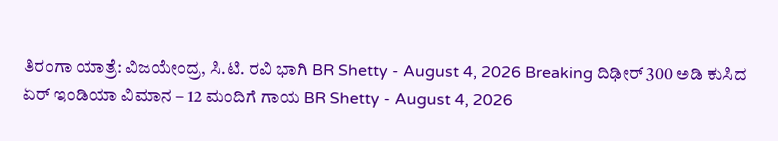ತಿರಂಗಾ ಯಾತ್ರೆ: ವಿಜಯೇಂದ್ರ, ಸಿ.ಟಿ. ರವಿ ಭಾಗಿ BR Shetty - August 4, 2026 Breaking ದಿಢೀರ್ 300 ಅಡಿ ಕುಸಿದ ಏರ್ ಇಂಡಿಯಾ ವಿಮಾನ – 12 ಮಂದಿಗೆ ಗಾಯ BR Shetty - August 4, 2026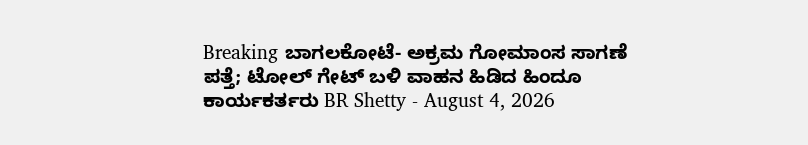Breaking ಬಾಗಲಕೋಟೆ- ಅಕ್ರಮ ಗೋಮಾಂಸ ಸಾಗಣೆ ಪತ್ತೆ; ಟೋಲ್ ಗೇಟ್ ಬಳಿ ವಾಹನ ಹಿಡಿದ ಹಿಂದೂ ಕಾರ್ಯಕರ್ತರು BR Shetty - August 4, 2026